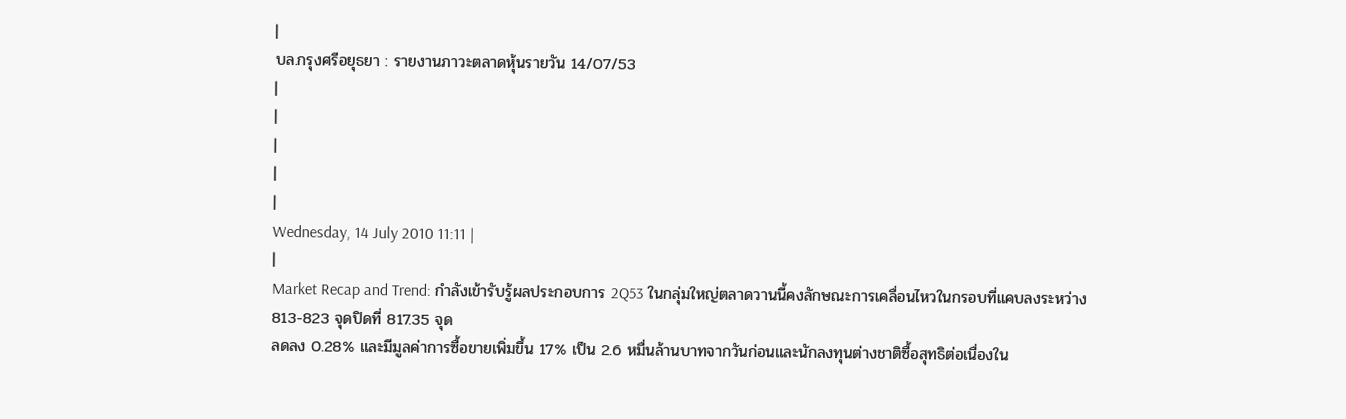|
บล.กรุงศรีอยุธยา : รายงานภาวะตลาดหุ้นรายวัน 14/07/53
|
|
|
|
|
Wednesday, 14 July 2010 11:11 |
|
Market Recap and Trend: กำลังเข้ารับรู้ผลประกอบการ 2Q53 ในกลุ่มใหญ่ตลาดวานนี้คงลักษณะการเคลื่อนไหวในกรอบที่แคบลงระหว่าง 813-823 จุดปิดที่ 817.35 จุด
ลดลง 0.28% และมีมูลค่าการซื้อขายเพิ่มขึ้น 17% เป็น 2.6 หมื่นล้านบาทจากวันก่อนและนักลงทุนต่างชาติซื้อสุทธิต่อเนื่องใน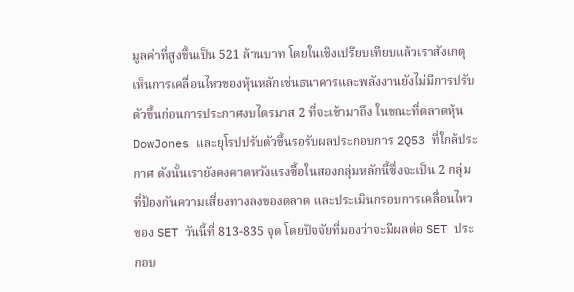มูลค่าที่สูงขึ้นเป็น 521 ล้านบาท โดยในเชิงเปรียบเทียบแล้วเราสังเกตุเห็นการเคลื่อนไหวของหุ้นหลักเช่นธนาคารและพลังงานยังไม่มีการปรับตัวขึ้นก่อนการประกาศงบไตรมาส 2 ที่จะเข้ามาถึง ในขณะที่ตลาดหุ้น DowJones และยุโรปปรับตัวขึ้นรอรับผลประกอบการ 2Q53 ที่ใกล้ประกาศ ดังนั้นเรายังคงคาดหวังแรงซื้อในสองกลุ่มหลักนี้ซึ่งจะเป็น 2 กลุ่มที่ป้องกันความเสี่ยงทางลงของตลาด และประเมินกรอบการเคลื่อนไหวของ SET วันนี้ที่ 813-835 จุด โดยปัจจัยที่มองว่าจะมีผลต่อ SET ประกอบ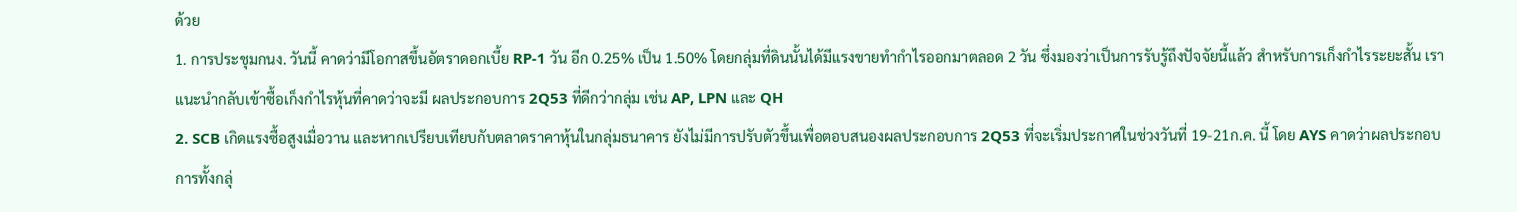ด้วย
1. การประชุมกนง. วันนี้ คาดว่ามีโอกาสขึ้นอัตราดอกเบี้ย RP-1 วัน อีก 0.25% เป็น 1.50% โดยกลุ่มที่ดินนั้นได้มีแรงขายทำกำไรออกมาตลอด 2 วัน ซึ่งมองว่าเป็นการรับรู้ถึงปัจจัยนี้แล้ว สำหรับการเก็งกำไรระยะสั้น เราแนะนำกลับเข้าซื้อเก็งกำไรหุ้นที่คาดว่าจะมี ผลประกอบการ 2Q53 ที่ดีกว่ากลุ่ม เช่น AP, LPN และ QH
2. SCB เกิดแรงซื้อสูงเมื่อวาน และหากเปรียบเทียบกับตลาดราคาหุ้นในกลุ่มธนาคาร ยังไม่มีการปรับตัวขึ้นเพื่อตอบสนองผลประกอบการ 2Q53 ที่จะเริ่มประกาศในช่วงวันที่ 19-21ก.ค. นี้ โดย AYS คาดว่าผลประกอบการทั้งกลุ่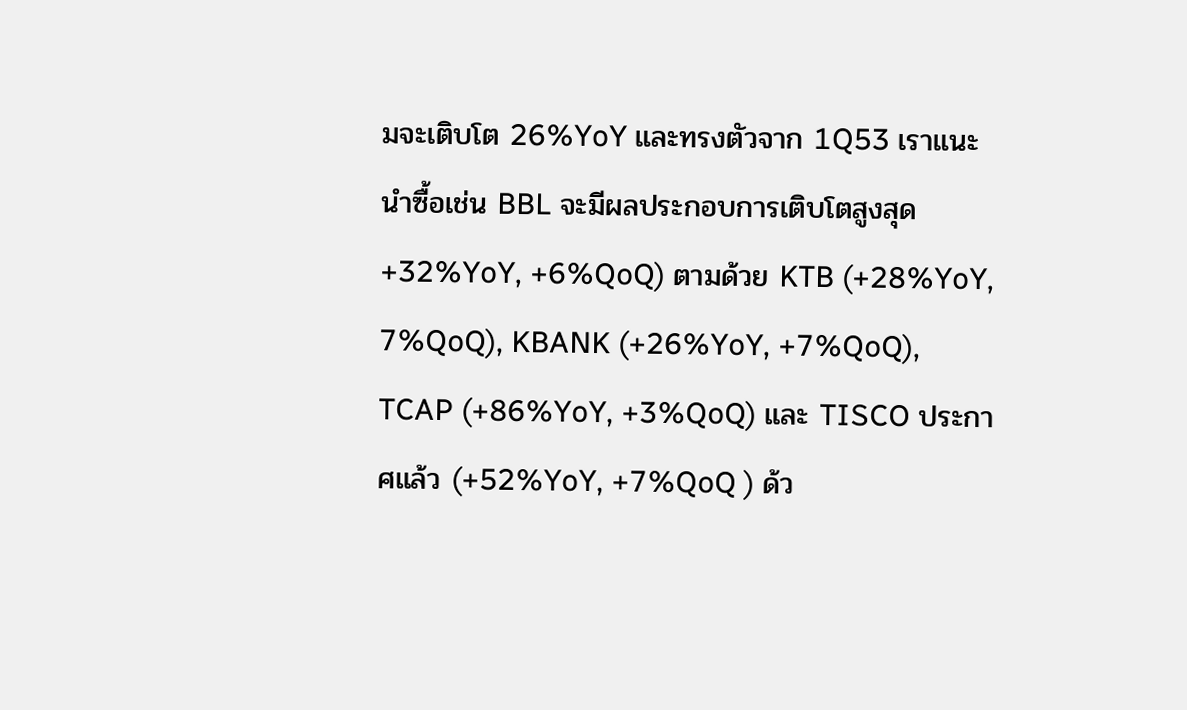มจะเติบโต 26%YoY และทรงตัวจาก 1Q53 เราแนะนำซื้อเช่น BBL จะมีผลประกอบการเติบโตสูงสุด +32%YoY, +6%QoQ) ตามด้วย KTB (+28%YoY, 7%QoQ), KBANK (+26%YoY, +7%QoQ), TCAP (+86%YoY, +3%QoQ) และ TISCO ประกาศแล้ว (+52%YoY, +7%QoQ ) ด้ว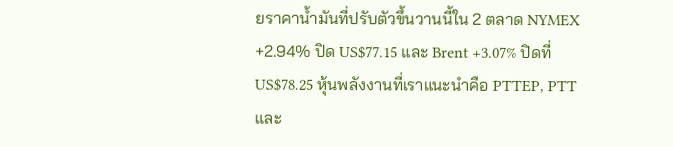ยราคาน้ำมันที่ปรับตัวขึ้นวานนี้ใน 2 ตลาด NYMEX +2.94% ปิด US$77.15 และ Brent +3.07% ปิดที่ US$78.25 หุ้นพลังงานที่เราแนะนำคือ PTTEP, PTT และ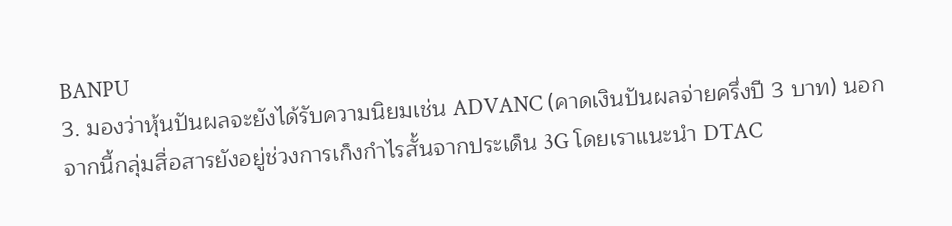BANPU
3. มองว่าหุ้นปันผลจะยังได้รับความนิยมเช่น ADVANC (คาดเงินปันผลจ่ายครึ่งปี 3 บาท) นอกจากนี้กลุ่มสื่อสารยังอยู่ช่วงการเก็งกำไรสั้นจากประเด็น 3G โดยเราแนะนำ DTAC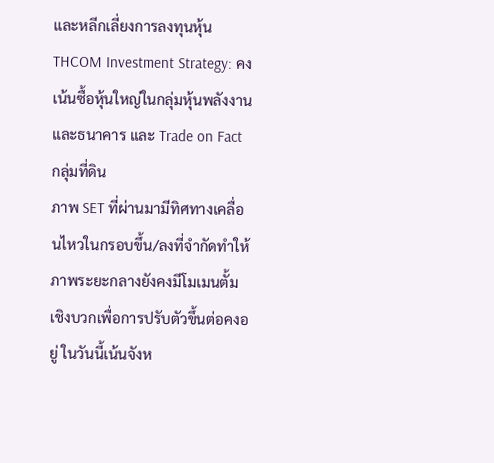และหลีกเลี่ยงการลงทุนหุ้น THCOM Investment Strategy: คงเน้นซื้อหุ้นใหญ่ในกลุ่มหุ้นพลังงานและธนาคาร และ Trade on Fact กลุ่มที่ดิน
ภาพ SET ที่ผ่านมามีทิศทางเคลื่อนไหวในกรอบขึ้น/ลงที่จำกัดทำให้ภาพระยะกลางยังคงมีโมเมนตั้มเชิงบวกเพื่อการปรับตัวขึ้นต่อคงอยู่ ในวันนี้เน้นจังห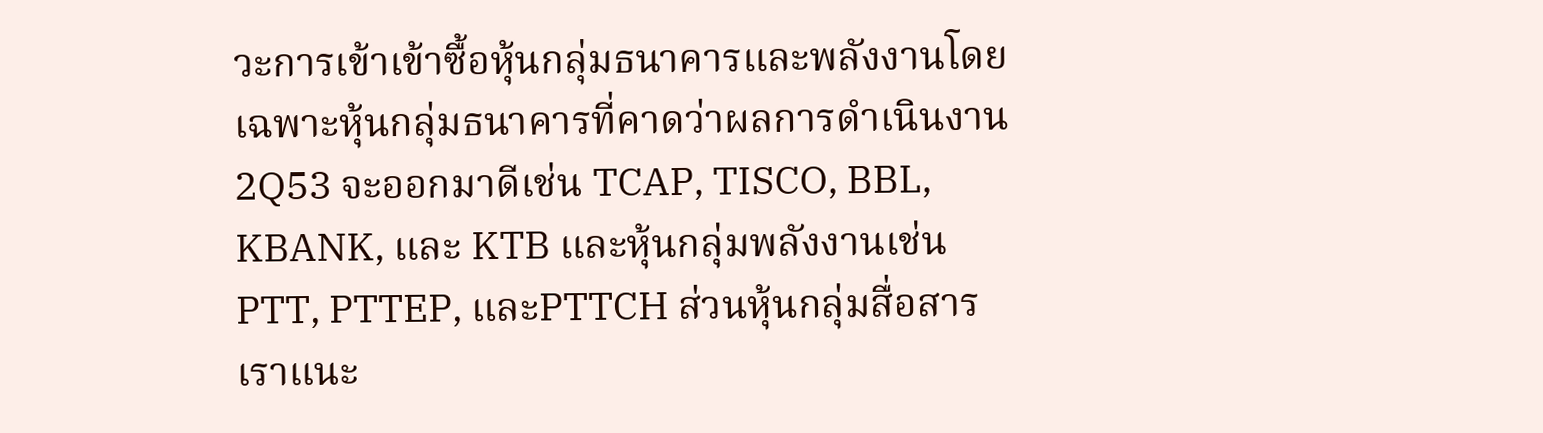วะการเข้าเข้าซื้อหุ้นกลุ่มธนาคารและพลังงานโดยเฉพาะหุ้นกลุ่มธนาคารที่คาดว่าผลการดำเนินงาน 2Q53 จะออกมาดีเช่น TCAP, TISCO, BBL, KBANK, และ KTB และหุ้นกลุ่มพลังงานเช่น PTT, PTTEP, และPTTCH ส่วนหุ้นกลุ่มสื่อสารเราแนะ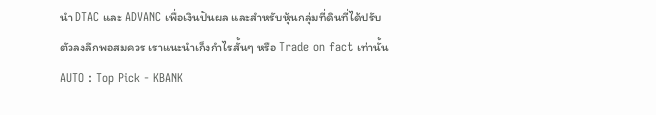นำ DTAC และ ADVANC เพื่อเงินปันผล และสำหรับหุ้นกลุ่มที่ดินที่ได้ปรับตัวลงลึกพอสมควร เราแนะนำเก็งกำไรสั้นๆ หรือ Trade on fact เท่านั้น
AUTO : Top Pick - KBANK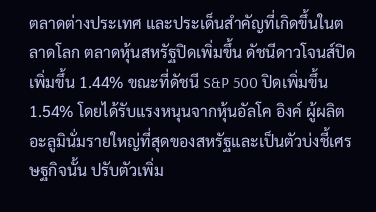ตลาดต่างประเทศ และประเด็นสำคัญที่เกิดขึ้นในตลาดโลก ตลาดหุ้นสหรัฐปิดเพิ่มขึ้น ดัชนีดาวโจนส์ปิดเพิ่มขึ้น 1.44% ขณะที่ดัชนี S&P 500 ปิดเพิ่มขึ้น 1.54% โดยได้รับแรงหนุนจากหุ้นอัลโค อิงค์ ผู้ผลิตอะลูมินั่มรายใหญ่ที่สุดของสหรัฐและเป็นตัวบ่งชี้เศรษฐกิจนั้น ปรับตัวเพิ่ม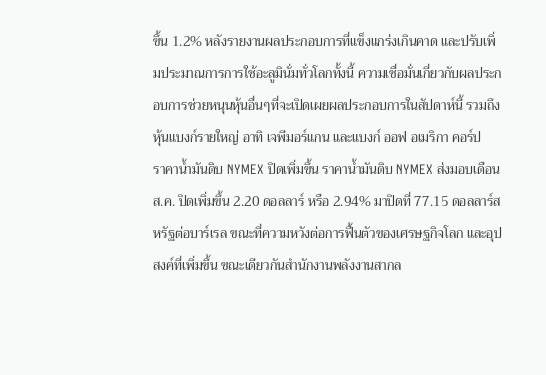ขึ้น 1.2% หลังรายงานผลประกอบการที่แข็งแกร่งเกินคาด และปรับเพิ่มประมาณการการใช้อะลูมินั่มทั่วโลกทั้งนี้ ความเชื่อมั่นเกี่ยวกับผลประกอบการช่วยหนุนหุ้นอื่นๆที่จะเปิดเผยผลประกอบการในสัปดาห์นี้ รวมถึงหุ้นแบงก์รายใหญ่ อาทิ เจพีมอร์แกน และแบงก์ ออฟ อเมริกา คอร์ป
ราคาน้ำมันดิบ NYMEX ปิดเพิ่มขึ้น ราคาน้ำมันดิบ NYMEX ส่งมอบเดือน ส.ค. ปิดเพิ่มขึ้น 2.20 ดอลลาร์ หรือ 2.94% มาปิดที่ 77.15 ดอลลาร์สหรัฐต่อบาร์เรล ขณะที่ความหวังต่อการฟื้นตัวของเศรษฐกิจโลก และอุปสงค์ที่เพิ่มขึ้น ขณะเดียวกันสำนักงานพลังงานสากล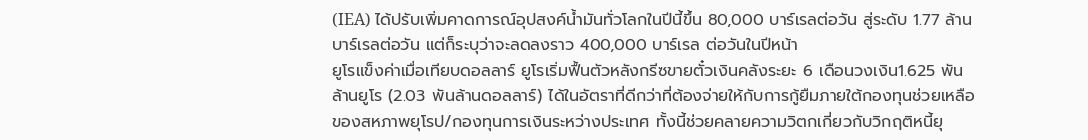(IEA) ได้ปรับเพิ่มคาดการณ์อุปสงค์น้ำมันทั่วโลกในปีนี้ขึ้น 80,000 บาร์เรลต่อวัน สู่ระดับ 1.77 ล้านบาร์เรลต่อวัน แต่ก็ระบุว่าจะลดลงราว 400,000 บาร์เรล ต่อวันในปีหน้า
ยูโรแข็งค่าเมื่อเทียบดอลลาร์ ยูโรเริ่มฟื้นตัวหลังกรีซขายตั๋วเงินคลังระยะ 6 เดือนวงเงิน1.625 พันล้านยูโร (2.03 พันล้านดอลลาร์) ได้ในอัตราที่ดีกว่าที่ต้องจ่ายให้กับการกู้ยืมภายใต้กองทุนช่วยเหลือของสหภาพยุโรป/กองทุนการเงินระหว่างประเทศ ทั้งนี้ช่วยคลายความวิตกเกี่ยวกับวิกฤติหนี้ยุ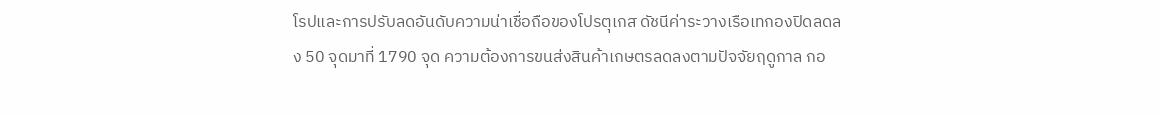โรปและการปรับลดอันดับความน่าเชื่อถือของโปรตุเกส ดัชนีค่าระวางเรือเทกองปิดลดลง 50 จุดมาที่ 1790 จุด ความต้องการขนส่งสินค้าเกษตรลดลงตามปัจจัยฤดูกาล กอ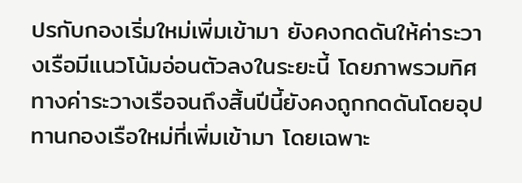ปรกับกองเริ่มใหม่เพิ่มเข้ามา ยังคงกดดันให้ค่าระวางเรือมีแนวโน้มอ่อนตัวลงในระยะนี้ โดยภาพรวมทิศทางค่าระวางเรือจนถึงสิ้นปีนี้ยังคงถูกกดดันโดยอุปทานกองเรือใหม่ที่เพิ่มเข้ามา โดยเฉพาะ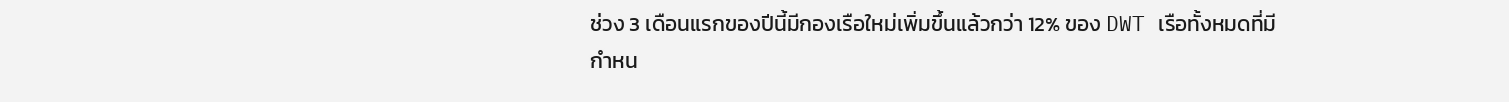ช่วง 3 เดือนแรกของปีนี้มีกองเรือใหม่เพิ่มขึ้นแล้วกว่า 12% ของ DWT เรือทั้งหมดที่มีกำหน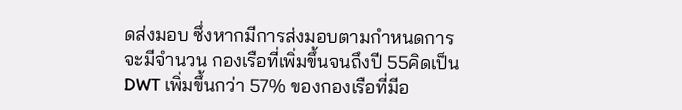ดส่งมอบ ซึ่งหากมีการส่งมอบตามกำหนดการ จะมีจำนวน กองเรือที่เพิ่มขึ้นจนถึงปี 55คิดเป็น DWT เพิ่มขึ้นกว่า 57% ของกองเรือที่มีอ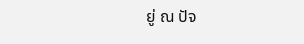ยู่ ณ ปัจ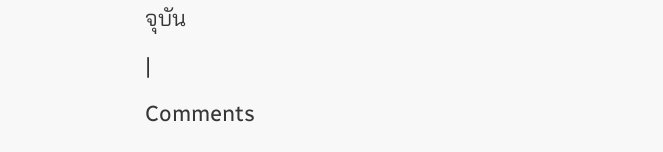จุบัน
|
Comments